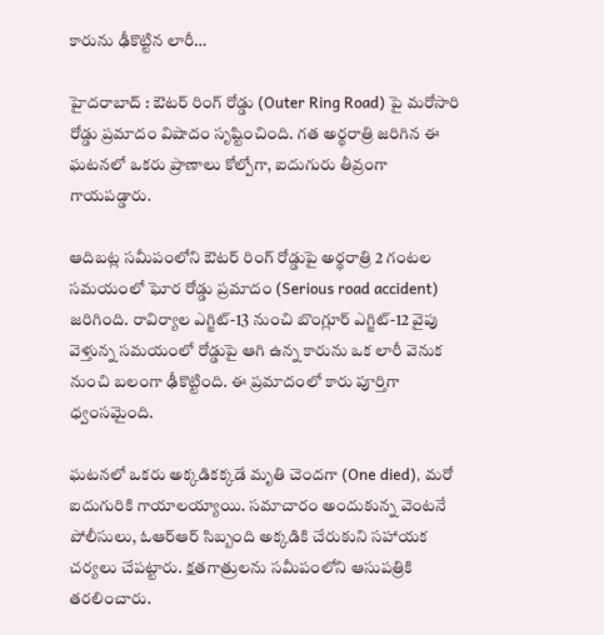కారును ఢీకొట్టిన లారీ…

హైదరాబాద్ : ఔటర్ రింగ్ రోడ్డు (Outer Ring Road) పై మరోసారి రోడ్డు ప్రమాదం విషాదం సృష్టించింది. గత అర్థరాత్రి జరిగిన ఈ ఘటనలో ఒకరు ప్రాణాలు కోల్పోగా, ఐదుగురు తీవ్రంగా గాయపడ్డారు.

ఆదిబట్ల సమీపంలోని ఔటర్ రింగ్ రోడ్డుపై అర్థరాత్రి 2 గంటల సమయంలో ఘోర రోడ్డు ప్రమాదం (Serious road accident) జరిగింది. రావిర్యాల ఎగ్జిట్-13 నుంచి బొంగ్లూర్ ఎగ్జిట్-12 వైపు వెళ్తున్న సమయంలో రోడ్డుపై ఆగి ఉన్న కారును ఒక లారీ వెనుక నుంచి బలంగా ఢీకొట్టింది. ఈ ప్రమాదంలో కారు పూర్తిగా ధ్వంసమైంది.

ఘటనలో ఒకరు అక్కడికక్కడే మృతి చెందగా (One died), మరో ఐదుగురికి గాయాలయ్యాయి. సమాచారం అందుకున్న వెంటనే పోలీసులు, ఓఆర్‌ఆర్‌ సిబ్బంది అక్కడికి చేరుకుని సహాయక చర్యలు చేపట్టారు. క్షతగాత్రులను సమీపంలోని ఆసుపత్రికి తరలించారు.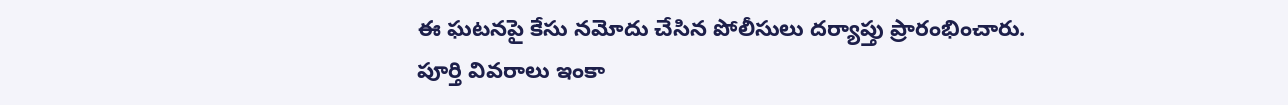ఈ ఘటనపై కేసు నమోదు చేసిన పోలీసులు దర్యాప్తు ప్రారంభించారు. పూర్తి వివరాలు ఇంకా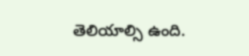తెలియాల్సి ఉంది.